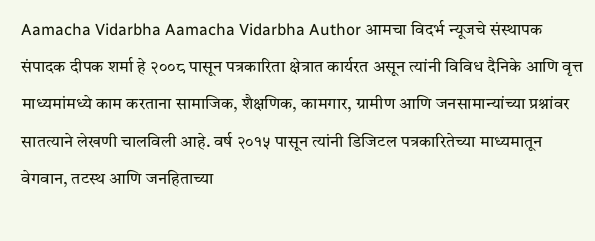Aamacha Vidarbha Aamacha Vidarbha Author आमचा विदर्भ न्यूजचे संस्थापक संपादक दीपक शर्मा हे २००८ पासून पत्रकारिता क्षेत्रात कार्यरत असून त्यांनी विविध दैनिके आणि वृत्त माध्यमांमध्ये काम करताना सामाजिक, शैक्षणिक, कामगार, ग्रामीण आणि जनसामान्यांच्या प्रश्नांवर सातत्याने लेखणी चालविली आहे. वर्ष २०१५ पासून त्यांनी डिजिटल पत्रकारितेच्या माध्यमातून वेगवान, तटस्थ आणि जनहिताच्या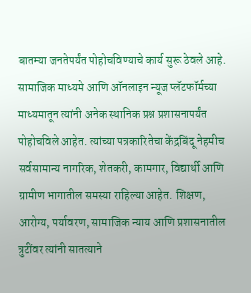बातम्या जनतेपर्यंत पोहोचविण्याचे कार्य सुरू ठेवले आहे. सामाजिक माध्यमे आणि ऑनलाइन न्यूज प्लॅटफॉर्मच्या माध्यमातून त्यांनी अनेक स्थानिक प्रश्न प्रशासनापर्यंत पोहोचविले आहेत. त्यांच्या पत्रकारितेचा केंद्रबिंदू नेहमीच सर्वसामान्य नागरिक, शेतकरी, कामगार, विद्यार्थी आणि ग्रामीण भागातील समस्या राहिल्या आहेत. शिक्षण, आरोग्य, पर्यावरण, सामाजिक न्याय आणि प्रशासनातील त्रुटींवर त्यांनी सातत्याने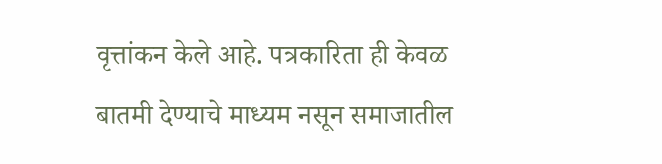वृत्तांकन केले आहे. पत्रकारिता ही केवळ बातमी देण्याचे माध्यम नसून समाजातील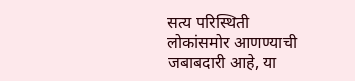सत्य परिस्थिती लोकांसमोर आणण्याची जबाबदारी आहे, या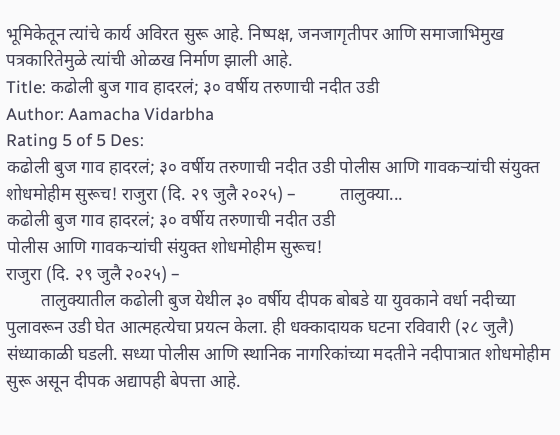भूमिकेतून त्यांचे कार्य अविरत सुरू आहे. निष्पक्ष, जनजागृतीपर आणि समाजाभिमुख पत्रकारितेमुळे त्यांची ओळख निर्माण झाली आहे.
Title: कढोली बुज गाव हादरलं; ३० वर्षीय तरुणाची नदीत उडी
Author: Aamacha Vidarbha
Rating 5 of 5 Des:
कढोली बुज गाव हादरलं; ३० वर्षीय तरुणाची नदीत उडी पोलीस आणि गावकऱ्यांची संयुक्त शोधमोहीम सुरूच! राजुरा (दि. २९ जुलै २०२५) –          तालुक्या...
कढोली बुज गाव हादरलं; ३० वर्षीय तरुणाची नदीत उडी
पोलीस आणि गावकऱ्यांची संयुक्त शोधमोहीम सुरूच!
राजुरा (दि. २९ जुलै २०२५) –
        तालुक्यातील कढोली बुज येथील ३० वर्षीय दीपक बोबडे या युवकाने वर्धा नदीच्या पुलावरून उडी घेत आत्महत्येचा प्रयत्न केला. ही धक्कादायक घटना रविवारी (२८ जुलै) संध्याकाळी घडली. सध्या पोलीस आणि स्थानिक नागरिकांच्या मदतीने नदीपात्रात शोधमोहीम सुरू असून दीपक अद्यापही बेपत्ता आहे.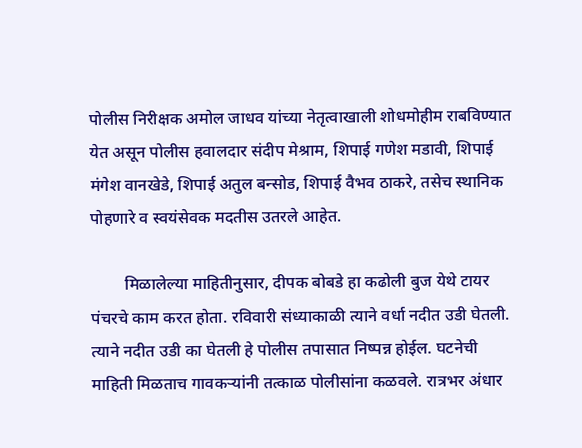पोलीस निरीक्षक अमोल जाधव यांच्या नेतृत्वाखाली शोधमोहीम राबविण्यात येत असून पोलीस हवालदार संदीप मेश्राम, शिपाई गणेश मडावी, शिपाई मंगेश वानखेडे, शिपाई अतुल बन्सोड, शिपाई वैभव ठाकरे, तसेच स्थानिक पोहणारे व स्वयंसेवक मदतीस उतरले आहेत.

        मिळालेल्या माहितीनुसार, दीपक बोबडे हा कढोली बुज येथे टायर पंचरचे काम करत होता. रविवारी संध्याकाळी त्याने वर्धा नदीत उडी घेतली. त्याने नदीत उडी का घेतली हे पोलीस तपासात निष्पन्न होईल. घटनेची माहिती मिळताच गावकऱ्यांनी तत्काळ पोलीसांना कळवले. रात्रभर अंधार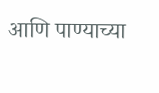आणि पाण्याच्या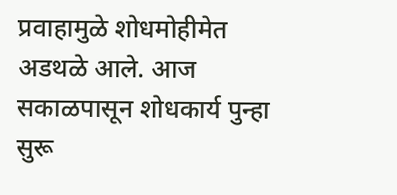प्रवाहामुळे शोधमोहीमेत अडथळे आले. आज सकाळपासून शोधकार्य पुन्हा सुरू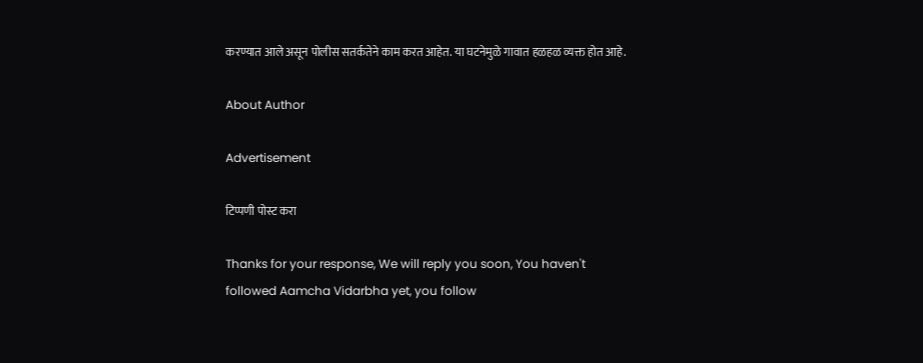करण्यात आले असून पोलीस सतर्कतेने काम करत आहेत. या घटनेमुळे गावात हळहळ व्यक्त होत आहे.

About Author

Advertisement

टिप्पणी पोस्ट करा

Thanks for your response, We will reply you soon, You haven't followed Aamcha Vidarbha yet, you follow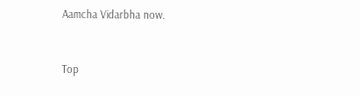Aamcha Vidarbha now.


Top